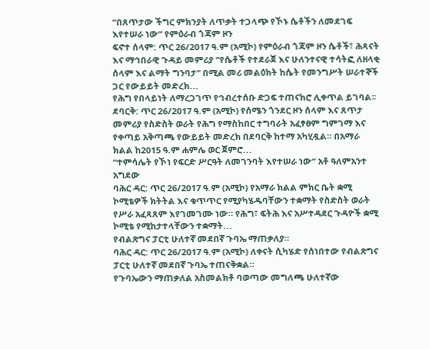“በጸጥታው ችግር ምክንያት ለጥቃት ተጋላጭ የኾኑ ሴቶችን ለመደገፍ እየተሠራ ነው” የምዕራብ ጎጃም ዞን
ፍኖተ ሰላም: ጥር 26/2017 ዓ.ም (አሚኮ) የምዕራብ ጎጃም ዞን ሴቶች፣ ሕጻናት እና ማኅበራዊ ጉዳይ መምሪያ "የሴቶች የተደራጀ እና ሁለንተናዊ ተሳትፎ ለዘላቂ ሰላም እና ልማት ግንባታ" በሚል መሪ መልዕክት ከሴት የመንግሥት ሠራተኞች ጋር የውይይት መድረክ...
የሕግ የበላይነት ለማረጋገጥ የኅብረተሰቡ ድጋፍ ተጠናክሮ ሊቀጥል ይገባል፡፡
ደባርቅ: ጥር 26/2017 ዓ.ም (አሚኮ) የሰሜን ጎንደር ዞን ሰላም እና ጸጥታ መምሪያ የስድስት ወራት የሕግ የማስከበር ተግባራት አፈፃፀም ግምገማ እና የቀጣይ አቅጣጫ የውይይት መድረክ በደባርቅ ከተማ አካሂዷል። በአማራ ክልል ከ2015 ዓ.ም ሐምሌ ወር ጀምሮ...
“ተምሳሌት የኾነ የፍርድ ሥርዓት ለመገንባት እየተሠራ ነው” አቶ ዓለምአንተ አግደው
ባሕር ዳር: ጥር 26/2017 ዓ.ም (አሚኮ) የአማራ ክልል ምክር ቤት ቋሚ ኮሚቴዎች ክትትል እና ቁጥጥር የሚያካሄዱባቸውን ተቋማት የስድስት ወራት የሥራ አፈጻጸም እየገመገሙ ነው። የሕግ፣ ፍትሕ እና አሥተዳደር ጉዳዮች ቋሚ ኮሚቴ የሚከታተላቸውን ተቋማት...
የብልጽግና ፓርቲ ሁለተኛ መደበኛ ጉባኤ ማጠቃለያ።
ባሕር ዳር: ጥር 26/2017 ዓ.ም (አሚኮ) ለቀናት ሲካሄድ የሰነበተው የብልጽግና ፓርቲ ሁለተኛ መደበኛ ጉባኤ ተጠናቅቋል።
የጉባኤውን ማጠቃለል አስመልክቶ ባወጣው መግለጫ ሁለተኛው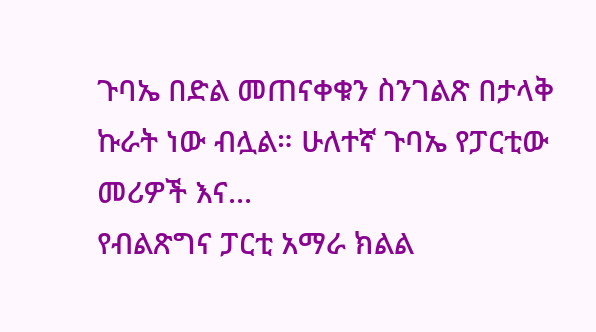ጉባኤ በድል መጠናቀቁን ስንገልጽ በታላቅ ኩራት ነው ብሏል። ሁለተኛ ጉባኤ የፓርቲው መሪዎች እና...
የብልጽግና ፓርቲ አማራ ክልል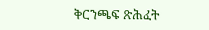ቅርንጫፍ ጽሕፈት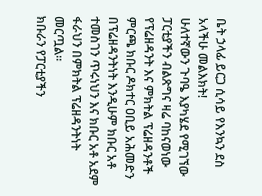ቤት ኃላፊ ይርጋ ሲሳይ የእንኳን ደስ አላችሁ መልእክት!
ሁለተኛውን ጉባዔ እያካሄደ የሚገኘው ፓርቲያችን ብልጽግና ዛሬ ባከናወነው የፕሬዘዳንት እና ምክትል ፕሬዘዳንቶች ምርጫ ክቡር ዶክተር ዐቢይ አሕመድን በፕሬዘዳንትነት እንዲሁም ክቡር አቶ ተመስገን ጥሩነህን እና ክቡር አቶ አደም ፋራህን በምክትል ፕሬዘዳንትነት መርጧል።
ክቡራን የፓርቲያችን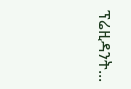ፕሬዚዳንት...